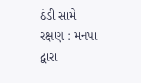ઠંડી સામે રક્ષણ : મનપા દ્વારા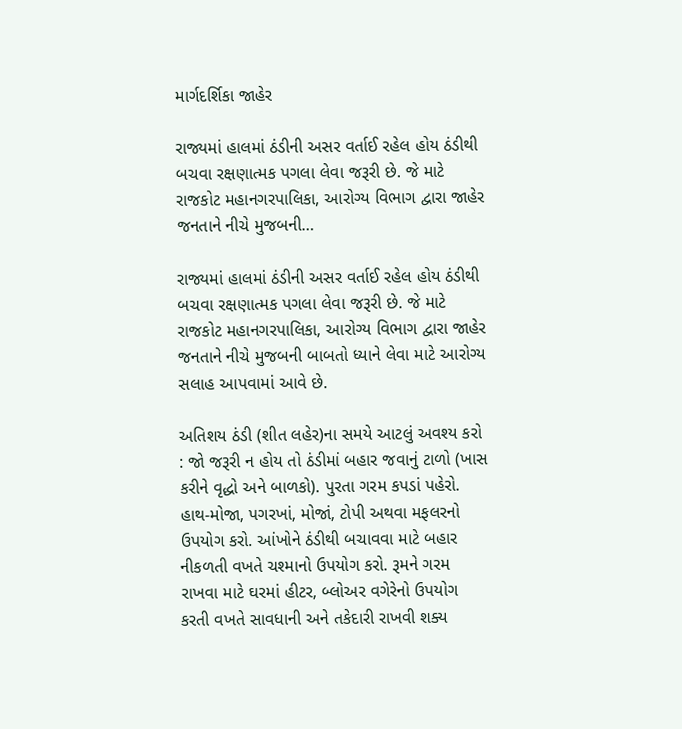માર્ગદર્શિકા જાહેર

રાજ્યમાં હાલમાં ઠંડીની અસર વર્તાઈ રહેલ હોય ઠંડીથી બચવા રક્ષણાત્મક પગલા લેવા જરૂરી છે. જે માટે રાજકોટ મહાનગરપાલિકા, આરોગ્ય વિભાગ દ્વારા જાહેર જનતાને નીચે મુજબની…

રાજ્યમાં હાલમાં ઠંડીની અસર વર્તાઈ રહેલ હોય ઠંડીથી બચવા રક્ષણાત્મક પગલા લેવા જરૂરી છે. જે માટે રાજકોટ મહાનગરપાલિકા, આરોગ્ય વિભાગ દ્વારા જાહેર જનતાને નીચે મુજબની બાબતો ધ્યાને લેવા માટે આરોગ્ય સલાહ આપવામાં આવે છે.

અતિશય ઠંડી (શીત લહેર)ના સમયે આટલું અવશ્ય કરો : જો જરૂરી ન હોય તો ઠંડીમાં બહાર જવાનું ટાળો (ખાસ કરીને વૃદ્ધો અને બાળકો). પુરતા ગરમ કપડાં પહેરો. હાથ-મોજા, પગરખાં, મોજાં, ટોપી અથવા મફલરનો ઉપયોગ કરો. આંખોને ઠંડીથી બચાવવા માટે બહાર નીકળતી વખતે ચશ્માનો ઉપયોગ કરો. રૂમને ગરમ રાખવા માટે ઘરમાં હીટર, બ્લોઅર વગેરેનો ઉપયોગ કરતી વખતે સાવધાની અને તકેદારી રાખવી શક્ય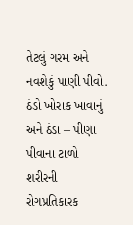તેટલું ગરમ અને નવશેકું પાણી પીવો. ઠંડો ખોરાક ખાવાનું અને ઠંડા – પીણા પીવાના ટાળો શરીરની રોગપ્રતિકારક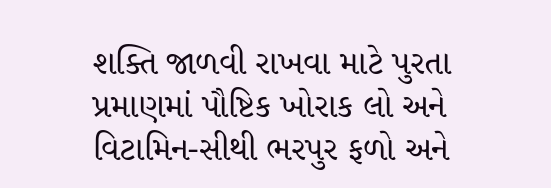શક્તિ જાળવી રાખવા માટે પુરતા પ્રમાણમાં પૌષ્ટિક ખોરાક લો અને વિટામિન-સીથી ભરપુર ફળો અને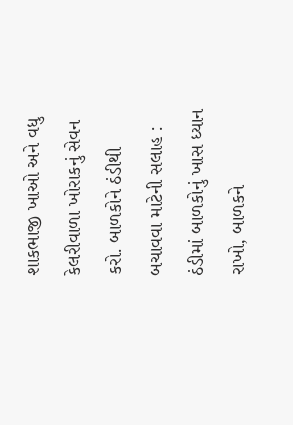શાકભાજી ખાઓ અને વધુ કેલરીવાળા ખોરાકનું સેવન કરો. બાળકોને ઠંડીથી બચાવવા માટેની સલાહ : ઠંડીમાં બાળકોનું ખાસ ધ્યાન રાખો, બાળકને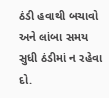ઠંડી હવાથી બચાવો અને લાંબા સમય સુધી ઠંડીમાં ન રહેવા દો.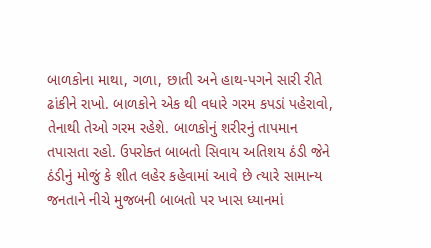બાળકોના માથા, ગળા, છાતી અને હાથ-પગને સારી રીતે ઢાંકીને રાખો. બાળકોને એક થી વધારે ગરમ કપડાં પહેરાવો, તેનાથી તેઓ ગરમ રહેશે. બાળકોનું શરીરનું તાપમાન તપાસતા રહો. ઉપરોક્ત બાબતો સિવાય અતિશય ઠંડી જેને ઠંડીનું મોજું કે શીત લહેર કહેવામાં આવે છે ત્યારે સામાન્ય જનતાને નીચે મુજબની બાબતો પર ખાસ ધ્યાનમાં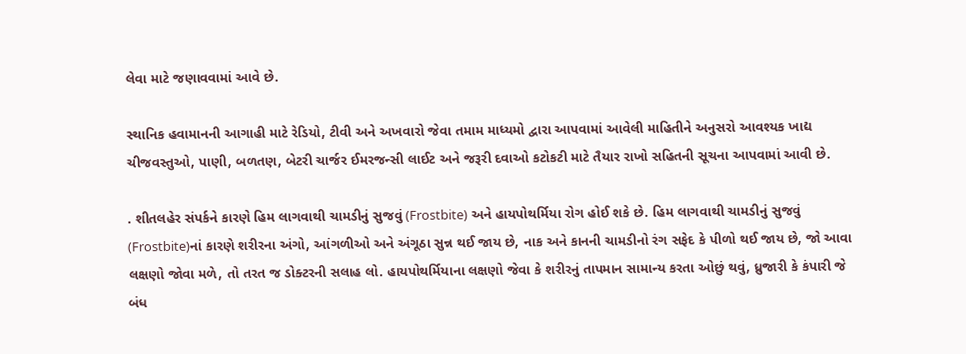લેવા માટે જણાવવામાં આવે છે.

સ્થાનિક હવામાનની આગાહી માટે રેડિયો, ટીવી અને અખવારો જેવા તમામ માધ્યમો દ્વારા આપવામાં આવેલી માહિતીને અનુસરો આવશ્યક ખાદ્ય ચીજવસ્તુઓ, પાણી, બળતણ, બેટરી ચાર્જર ઈમરજન્સી લાઈટ અને જરૂરી દવાઓ કટોકટી માટે તૈયાર રાખો સહિતની સૂચના આપવામાં આવી છે.

. શીતલહેર સંપર્કને કારણે હિમ લાગવાથી ચામડીનું સુજવું (Frostbite) અને હાયપોથર્મિયા રોગ હોઈ શકે છે. હિમ લાગવાથી ચામડીનું સુજવું (Frostbite)નાં કારણે શરીરના અંગો, આંગળીઓ અને અંગૂઠા સુન્ન થઈ જાય છે, નાક અને કાનની ચામડીનો રંગ સફેદ કે પીળો થઈ જાય છે, જો આવા લક્ષણો જોવા મળે, તો તરત જ ડોક્ટરની સલાહ લો. હાયપોથર્મિયાના લક્ષણો જેવા કે શરીરનું તાપમાન સામાન્ય કરતા ઓછું થવું, ધ્રુજારી કે કંપારી જે બંધ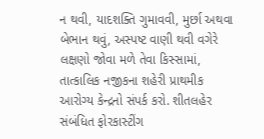ન થવી, યાદશક્તિ ગુમાવવી, મુર્છા અથવા બેભાન થવું, અસ્પષ્ટ વાણી થવી વગેરે લક્ષણો જોવા મળે તેવા કિસ્સામાં, તાત્કાલિક નજીકના શહેરી પ્રાથમીક આરોગ્ય કેન્દ્રનો સંપર્ક કરો. શીતલહેર સંબંધિત ફોરકાસ્ટીંગ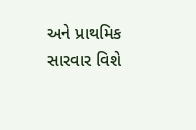અને પ્રાથમિક સારવાર વિશે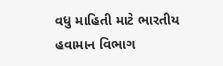વધુ માહિતી માટે ભારતીય હવામાન વિભાગ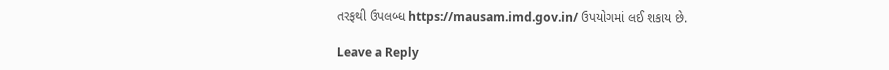તરફથી ઉપલબ્ધ https://mausam.imd.gov.in/ ઉપયોગમાં લઈ શકાય છે.

Leave a Reply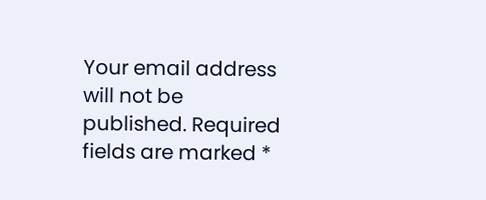Your email address will not be published. Required fields are marked *